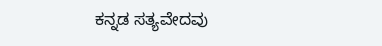ಕನ್ನಡ ಸತ್ಯವೇದವು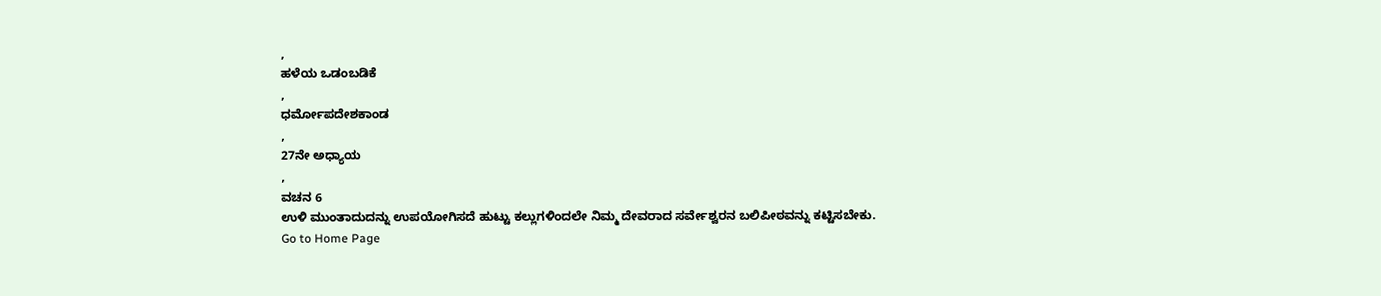,
ಹಳೆಯ ಒಡಂಬಡಿಕೆ
,
ಧರ್ಮೋಪದೇಶಕಾಂಡ
,
27ನೇ ಅಧ್ಯಾಯ
,
ವಚನ 6
ಉಳಿ ಮುಂತಾದುದನ್ನು ಉಪಯೋಗಿಸದೆ ಹುಟ್ಟು ಕಲ್ಲುಗಳಿಂದಲೇ ನಿಮ್ಮ ದೇವರಾದ ಸರ್ವೇಶ್ವರನ ಬಲಿಪೀಠವನ್ನು ಕಟ್ಟಿಸಬೇಕು.
Go to Home Page